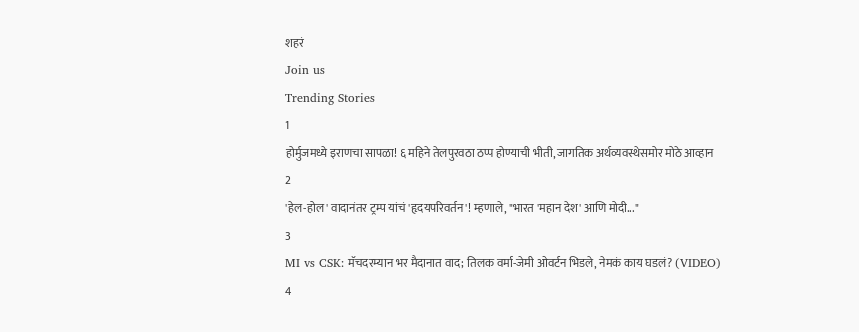शहरं
Join us
Trending Stories
1
होर्मुजमध्ये इराणचा सापळा! ६ महिने तेलपुरवठा ठप्प होण्याची भीती, जागतिक अर्थव्यवस्थेसमोर मोठे आव्हान
2
'हेल-होल' वादानंतर ट्रम्प यांचं 'हृदयपरिवर्तन'! म्हणाले, "भारत 'महान देश' आणि मोदी..."
3
MI vs CSK: मॅचदरम्यान भर मैदानात वाद; तिलक वर्मा-जेमी ओवर्टन भिडले, नेमकं काय घडलं? (VIDEO)
4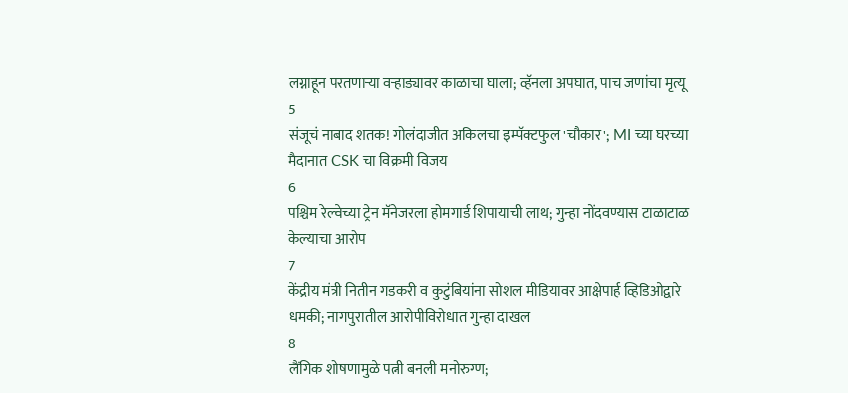लग्नाहून परतणाऱ्या वऱ्हाड्यावर काळाचा घाला; व्हॅनला अपघात, पाच जणांचा मृत्यू
5
संजूचं नाबाद शतक! गोलंदाजीत अकिलचा इम्पॅक्टफुल 'चौकार'; MI च्या घरच्या मैदानात CSK चा विक्रमी विजय
6
पश्चिम रेल्वेच्या ट्रेन मॅनेजरला होमगार्ड शिपायाची लाथ; गुन्हा नोंदवण्यास टाळाटाळ केल्याचा आरोप
7
केंद्रीय मंत्री नितीन गडकरी व कुटुंबियांना सोशल मीडियावर आक्षेपार्ह व्हिडिओद्वारे धमकी; नागपुरातील आरोपीविरोधात गुन्हा दाखल
8
लैंगिक शोषणामुळे पत्नी बनली मनोरुग्ण;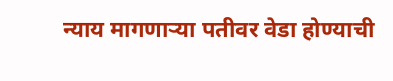न्याय मागणाऱ्या पतीवर वेडा होण्याची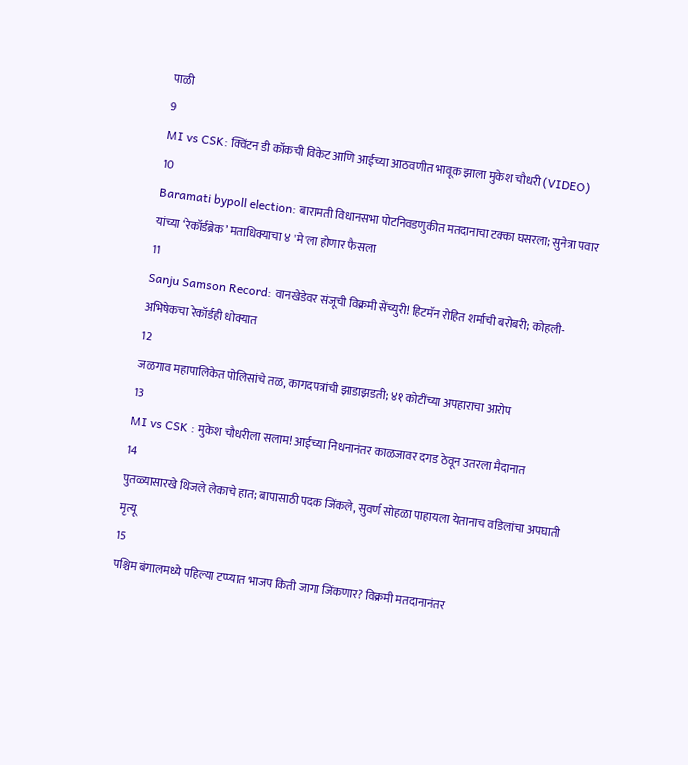पाळी
9
MI vs CSK: क्विंटन डी कॉकची विकेट आणि आईच्या आठवणीत भावूक झाला मुकेश चौधरी (VIDEO)
10
Baramati bypoll election: बारामती विधानसभा पोटनिवडणुकीत मतदानाचा टक्का घसरला; सुनेत्रा पवार यांच्या ‘रेकॉर्डब्रेक’ मताधिक्याचा ४ 'मे'ला होणार फैसला
11
Sanju Samson Record: वानखेडेवर संजूची विक्रमी सेंच्युरी! हिटमॅन रोहित शर्माची बरोबरी; कोहली-अभिषेकचा रेकॉर्डही धोक्यात
12
जळगाव महापालिकेत पोलिसांचे तळ, कागदपत्रांची झाडाझडती; ४१ कोटींच्या अपहाराचा आरोप
13
MI vs CSK : मुकेश चौधरीला सलाम! आईच्या निधनानंतर काळजावर दगड ठेवून उतरला मैदानात
14
पुतळ्यासारखे थिजले लेकाचे हात; बापासाठी पदक जिंकले, सुवर्ण सोहळा पाहायला येतानाच वडिलांचा अपघाती मृत्यू
15
पश्चिम बंगालमध्ये पहिल्या टप्प्यात भाजप किती जागा जिंकणार? विक्रमी मतदानानंतर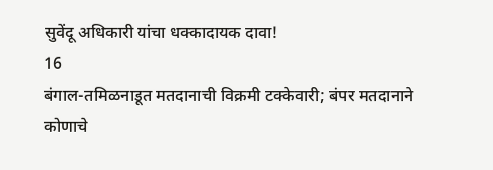सुवेंदू अधिकारी यांचा धक्कादायक दावा!
16
बंगाल-तमिळनाडूत मतदानाची विक्रमी टक्केवारी; बंपर मतदानाने कोणाचे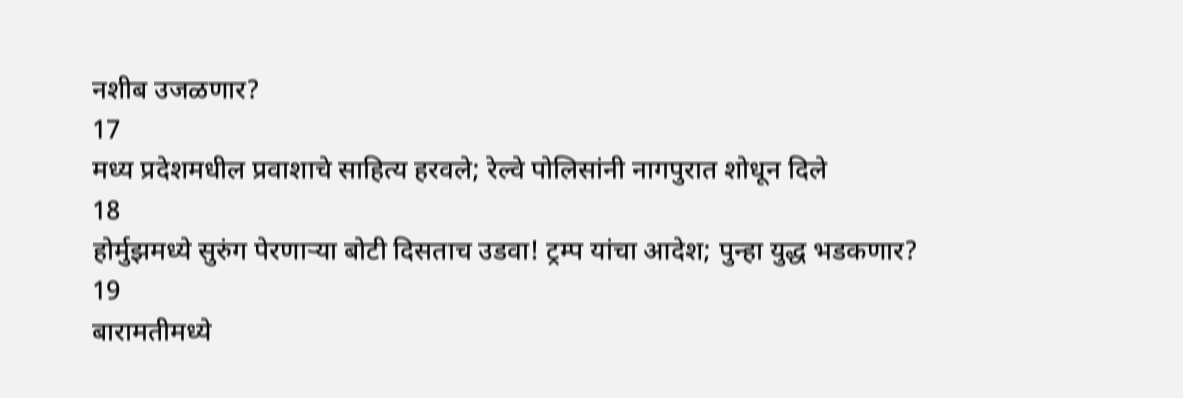नशीब उजळणार?
17
मध्य प्रदेशमधील प्रवाशाचे साहित्य हरवले; रेल्वे पोलिसांनी नागपुरात शोधून दिले
18
होर्मुझमध्ये सुरुंग पेरणाऱ्या बोटी दिसताच उडवा! ट्रम्प यांचा आदेश; पुन्हा युद्ध भडकणार?
19
बारामतीमध्ये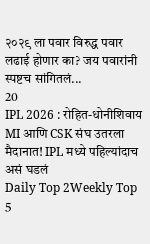२०२९ ला पवार विरुद्ध पवार लढाई होणार का? जय पवारांनी स्पष्टच सांगितलं...
20
IPL 2026 : रोहित-धोनीशिवाय MI आणि CSK संघ उतरला मैदानात! IPL मध्ये पहिल्यांदाच असं घडलं
Daily Top 2Weekly Top 5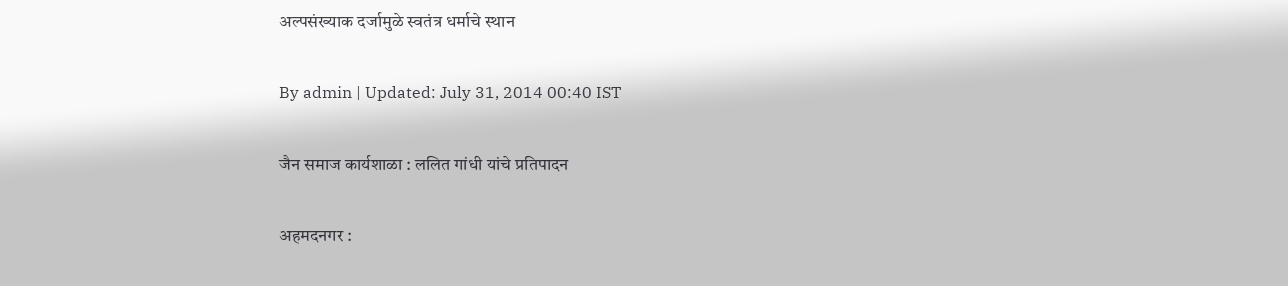अल्पसंख्याक दर्जामुळे स्वतंत्र धर्माचे स्थान

By admin | Updated: July 31, 2014 00:40 IST

जैन समाज कार्यशाळा : ललित गांधी यांचे प्रतिपादन

अहमदनगर :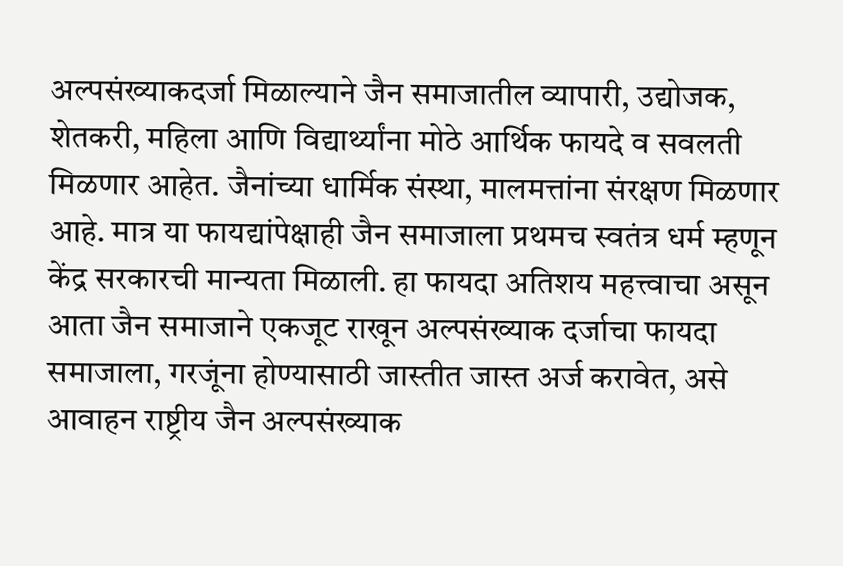अल्पसंख्याकदर्जा मिळाल्याने जैन समाजातील व्यापारी, उद्योजक, शेतकरी, महिला आणि विद्यार्थ्यांना मोठे आर्थिक फायदे व सवलती मिळणार आहेत. जैनांच्या धार्मिक संस्था, मालमत्तांना संरक्षण मिळणार आहे. मात्र या फायद्यांपेक्षाही जैन समाजाला प्रथमच स्वतंत्र धर्म म्हणून केंद्र सरकारची मान्यता मिळाली. हा फायदा अतिशय महत्त्वाचा असून आता जैन समाजाने एकजूट राखून अल्पसंख्याक दर्जाचा फायदा समाजाला, गरजूंना होण्यासाठी जास्तीत जास्त अर्ज करावेत, असे आवाहन राष्ट्रीय जैन अल्पसंख्याक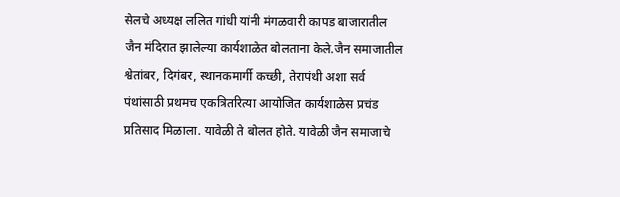सेलचे अध्यक्ष ललित गांधी यांनी मंगळवारी कापड बाजारातील जैन मंदिरात झालेल्या कार्यशाळेत बोलताना केले.जैन समाजातील श्वेतांबर, दिगंबर, स्थानकमार्गी कच्छी, तेरापंथी अशा सर्व पंथांसाठी प्रथमच एकत्रितरित्या आयोजित कार्यशाळेस प्रचंड प्रतिसाद मिळाला. यावेळी ते बोलत होते. यावेळी जैन समाजाचे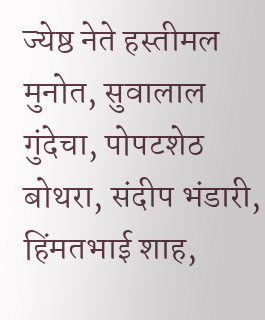ज्येष्ठ नेते हस्तीमल मुनोत, सुवालाल गुंदेचा, पोपटशेठ बोथरा, संदीप भंडारी, हिंमतभाई शाह,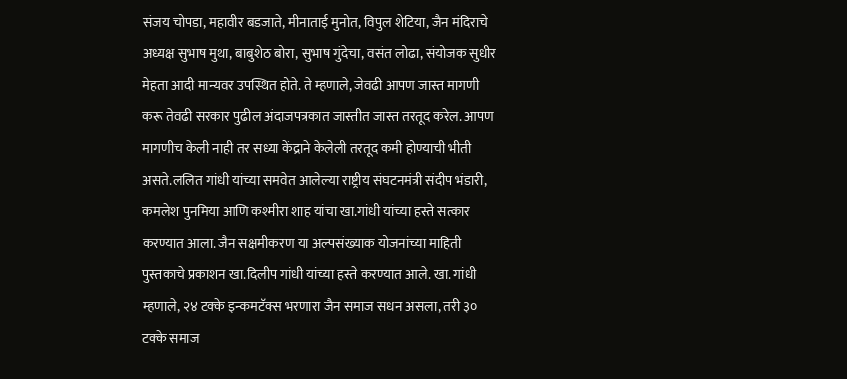संजय चोपडा, महावीर बडजाते, मीनाताई मुनोत, विपुल शेटिया, जैन मंदिराचे अध्यक्ष सुभाष मुथा, बाबुशेठ बोरा, सुभाष गुंदेचा, वसंत लोढा, संयोजक सुधीर मेहता आदी मान्यवर उपस्थित होते. ते म्हणाले, जेवढी आपण जास्त मागणी करू तेवढी सरकार पुढील अंदाजपत्रकात जास्तीत जास्त तरतूद करेल. आपण मागणीच केली नाही तर सध्या केंद्राने केलेली तरतूद कमी होण्याची भीती असते.ललित गांधी यांच्या समवेत आलेल्या राष्ट्रीय संघटनमंत्री संदीप भंडारी, कमलेश पुनमिया आणि कश्मीरा शाह यांचा खा.गांधी यांच्या हस्ते सत्कार करण्यात आला. जैन सक्षमीकरण या अल्पसंख्याक योजनांच्या माहिती पुस्तकाचे प्रकाशन खा.दिलीप गांधी यांच्या हस्ते करण्यात आले. खा. गांधी म्हणाले, २४ टक्के इन्कमटॅक्स भरणारा जैन समाज सधन असला, तरी ३० टक्के समाज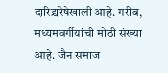दारिद्र्यरेषेखाली आहे. गरीब, मध्यमवर्गीयांची मोठी संख्या आहे. जैन समाज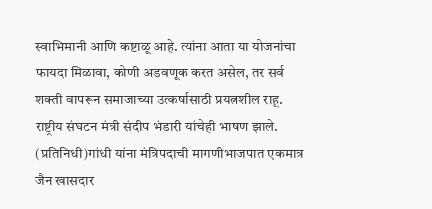स्वाभिमानी आणि कष्टाळू आहे. त्यांना आता या योजनांचा फायदा मिळावा, कोणी अडवणूक करत असेल, तर सर्व शक्ती वापरून समाजाच्या उत्कर्षासाठी प्रयत्नशील राहू. राष्ट्रीय संघटन मंत्री संदीप भंडारी यांचेही भाषण झाले. (प्रतिनिधी)गांधी यांना मंत्रिपदाची मागणीभाजपात एकमात्र जैन खासदार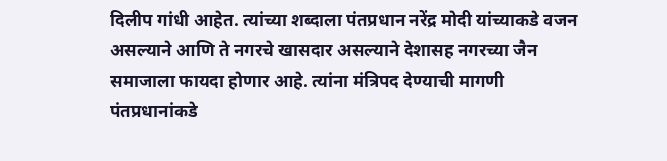दिलीप गांधी आहेत. त्यांच्या शब्दाला पंतप्रधान नरेंद्र मोदी यांच्याकडे वजन असल्याने आणि ते नगरचे खासदार असल्याने देशासह नगरच्या जैन समाजाला फायदा होणार आहे. त्यांना मंत्रिपद देण्याची मागणी पंतप्रधानांकडे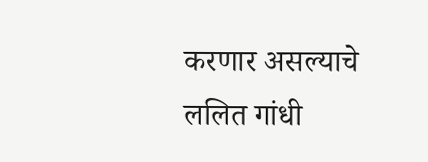करणार असल्याचे ललित गांधी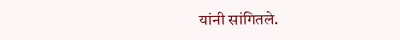यांनी सांगितले.